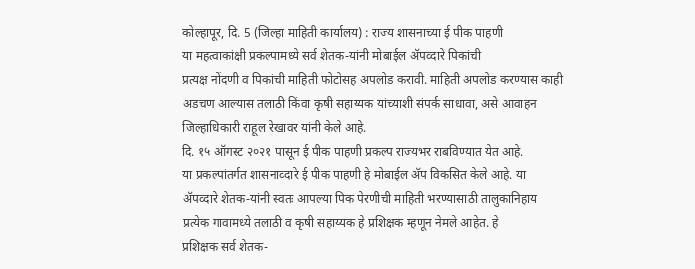कोल्हापूर, दि. 5 (जिल्हा माहिती कार्यालय) : राज्य शासनाच्या ई पीक पाहणी
या महत्वाकांक्षी प्रकल्पामध्ये सर्व शेतक-यांनी मोबाईल ॲपव्दारे पिकांची
प्रत्यक्ष नोंदणी व पिकांची माहिती फोटोसह अपलोड करावी. माहिती अपलोड करण्यास काही
अडचण आल्यास तलाठी किंवा कृषी सहाय्यक यांच्याशी संपर्क साधावा, असे आवाहन
जिल्हाधिकारी राहूल रेखावर यांनी केले आहे.
दि. १५ ऑगस्ट २०२१ पासून ई पीक पाहणी प्रकल्प राज्यभर राबविण्यात येत आहे.
या प्रकल्पांतर्गत शासनाव्दारे ई पीक पाहणी हे मोबाईल ॲप विकसित केले आहे. या
ॲपव्दारे शेतक-यांनी स्वतः आपल्या पिक पेरणीची माहिती भरण्यासाठी तालुकानिहाय
प्रत्येक गावामध्ये तलाठी व कृषी सहाय्यक हे प्रशिक्षक म्हणून नेमले आहेत. हे
प्रशिक्षक सर्व शेतक-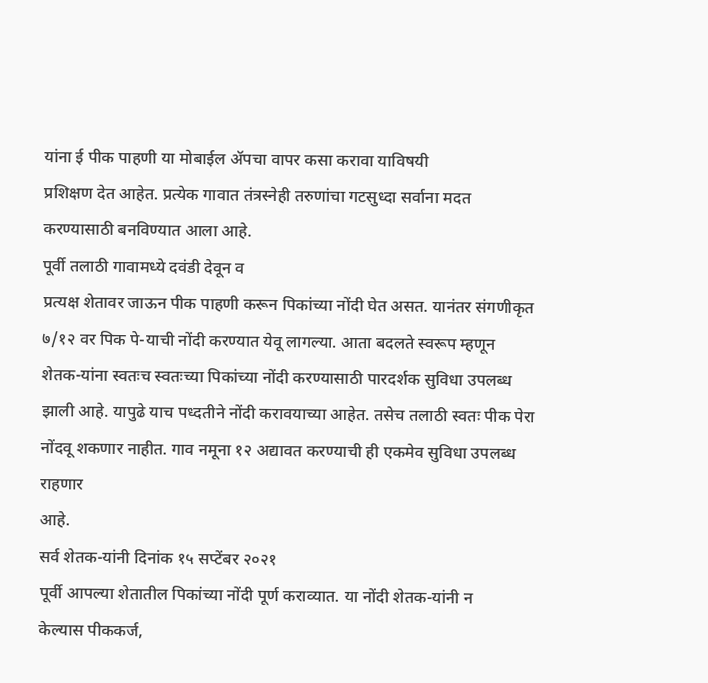यांना ई पीक पाहणी या मोबाईल ॲपचा वापर कसा करावा याविषयी
प्रशिक्षण देत आहेत. प्रत्येक गावात तंत्रस्नेही तरुणांचा गटसुध्दा सर्वाना मदत
करण्यासाठी बनविण्यात आला आहे.
पूर्वी तलाठी गावामध्ये दवंडी देवून व
प्रत्यक्ष शेतावर जाऊन पीक पाहणी करून पिकांच्या नोंदी घेत असत. यानंतर संगणीकृत
७/१२ वर पिक पे-याची नोंदी करण्यात येवू लागल्या. आता बदलते स्वरूप म्हणून
शेतक-यांना स्वतःच स्वतःच्या पिकांच्या नोंदी करण्यासाठी पारदर्शक सुविधा उपलब्ध
झाली आहे. यापुढे याच पध्दतीने नोंदी करावयाच्या आहेत. तसेच तलाठी स्वतः पीक पेरा
नोंदवू शकणार नाहीत. गाव नमूना १२ अद्यावत करण्याची ही एकमेव सुविधा उपलब्ध राहणार
आहे.
सर्व शेतक-यांनी दिनांक १५ सप्टेंबर २०२१
पूर्वी आपल्या शेतातील पिकांच्या नोंदी पूर्ण कराव्यात. या नोंदी शेतक-यांनी न
केल्यास पीककर्ज,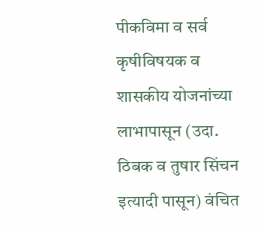पीकविमा व सर्व कृषीविषयक व शासकीय योजनांच्या लाभापासून (उदा.
ठिबक व तुषार सिंचन इत्यादी पासून) वंचित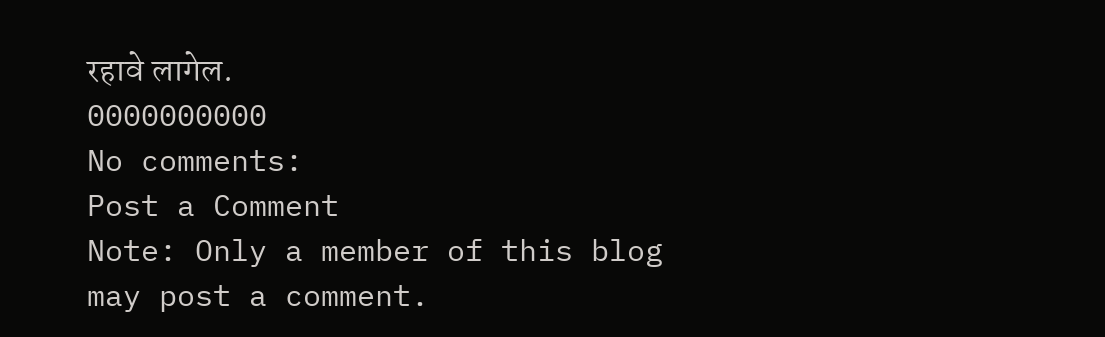रहावे लागेल.
0000000000
No comments:
Post a Comment
Note: Only a member of this blog may post a comment.